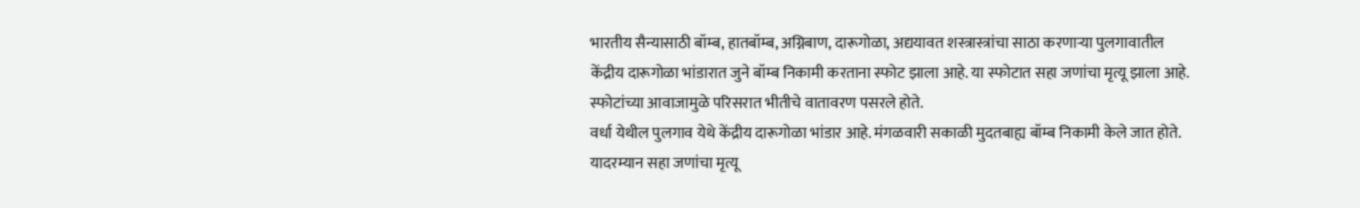भारतीय सैन्यासाठी बॉम्ब, हातबॉम्ब, अग्निबाण, दारूगोळा, अद्ययावत शस्त्रास्त्रांचा साठा करणाऱ्या पुलगावातील केंद्रीय दारूगोळा भांडारात जुने बॉम्ब निकामी करताना स्फोट झाला आहे. या स्फोटात सहा जणांचा मृत्यू झाला आहे. स्फोटांच्या आवाजामुळे परिसरात भीतीचे वातावरण पसरले होते.
वर्धा येथील पुलगाव येथे केंद्रीय दारूगोळा भांडार आहे. मंगळवारी सकाळी मुदतबाह्य बॉम्ब निकामी केले जात होते. यादरम्यान सहा जणांचा मृत्यू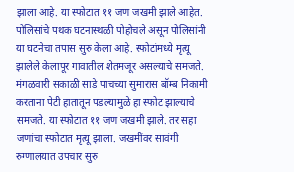झाला आहे. या स्फोटात ११ जण जखमी झाले आहेत. पोलिसांचे पथक घटनास्थळी पोहोचले असून पोलिसांनी या घटनेचा तपास सुरु केला आहे. स्फोटांमध्ये मृत्यू झालेले केलापूर गावातील शेतमजूर असल्याचे समजते.
मंगळवारी सकाळी साडे पाचच्या सुमारास बॉम्ब निकामी करताना पेटी हातातून पडल्यामुळे हा स्फोट झाल्याचे समजते. या स्फोटात ११ जण जखमी झाले. तर सहा जणांचा स्फोटात मृत्यू झाला. जखमींवर सावंगी रुग्णालयात उपचार सुरु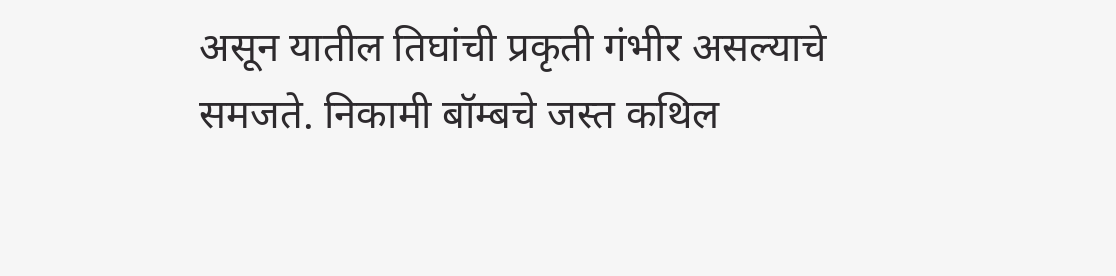असून यातील तिघांची प्रकृती गंभीर असल्याचे समजते. निकामी बॉम्बचे जस्त कथिल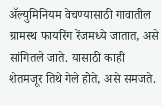ॲल्युमिनियम वेचण्यासाठी गावातील ग्रामस्थ फायरिंग रेंजमध्ये जातात, असे सांगितले जाते. यासाठी काही शेतमजूर तिथे गेले होते, असे समजते.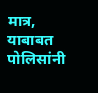मात्र, याबाबत पोलिसांनी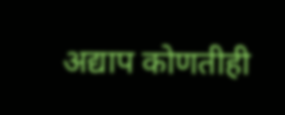अद्याप कोणतीही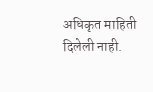अधिकृत माहिती दिलेली नाही.